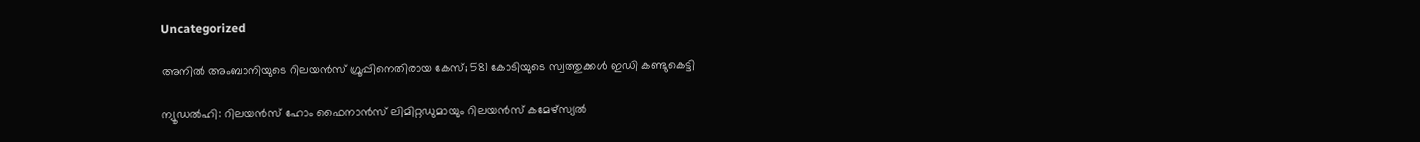Uncategorized

അനില്‍ അംബാനിയുടെ റിലയൻസ് ഗ്രൂപ്പിനെതിരായ കേസ്; 581 കോടിയുടെ സ്വത്തുക്കള്‍ ഇഡി കണ്ടുകെട്ടി

ന്യൂഡല്‍ഹി: റിലയന്‍സ് ഹോം ഫൈനാന്‍സ് ലിമിറ്റഡുമായും റിലയന്‍സ് കമേഴ്‌സ്യല്‍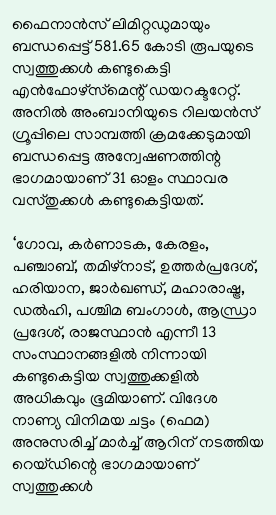ഫൈനാന്‍സ് ലിമിറ്റഡുമായും ബന്ധപ്പെട്ട് 581.65 കോടി രൂപയുടെ സ്വത്തുക്കള്‍ കണ്ടുകെട്ടി എന്‍ഫോഴ്‌സ്‌മെന്റ് ഡയറക്ടറേറ്റ്. അനില്‍ അംബാനിയുടെ റിലയന്‍സ് ഗ്രൂപ്പിലെ സാമ്പത്തി ക്രമക്കേടുമായി ബന്ധപ്പെട്ട അന്വേഷണത്തിന്റ ഭാഗമായാണ് 31 ഓളം സ്ഥാവര വസ്തുക്കള്‍ കണ്ടുകെട്ടിയത്.

‘ഗോവ, കര്‍ണാടക, കേരളം, പഞ്ചാബ്, തമിഴ്‌നാട്, ഉത്തര്‍പ്രദേശ്, ഹരിയാന, ജാര്‍ഖണ്ഡ്, മഹാരാഷ്ട്ര, ഡല്‍ഹി, പശ്ചിമ ബംഗാള്‍, ആന്ധ്രാ പ്രദേശ്, രാജസ്ഥാന്‍ എന്നീ 13 സംസ്ഥാനങ്ങളില്‍ നിന്നായി കണ്ടുകെട്ടിയ സ്വത്തുക്കളില്‍ അധികവും ഭൂമിയാണ്. വിദേശ നാണ്യ വിനിമയ ചട്ടം (ഫെമ) അനുസരിച്ച് മാര്‍ച്ച് ആറിന് നടത്തിയ റെയ്ഡിന്റെ ഭാഗമായാണ് സ്വത്തുക്കള്‍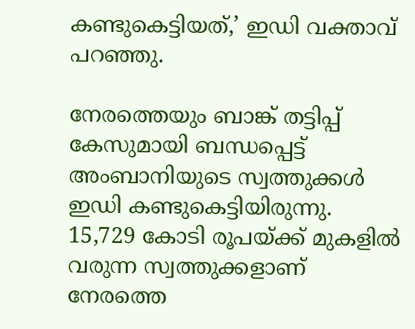കണ്ടുകെട്ടിയത്,’ ഇഡി വക്താവ് പറഞ്ഞു.

നേരത്തെയും ബാങ്ക് തട്ടിപ്പ് കേസുമായി ബന്ധപ്പെട്ട് അംബാനിയുടെ സ്വത്തുക്കള്‍ ഇഡി കണ്ടുകെട്ടിയിരുന്നു. 15,729 കോടി രൂപയ്ക്ക് മുകളില്‍ വരുന്ന സ്വത്തുക്കളാണ് നേരത്തെ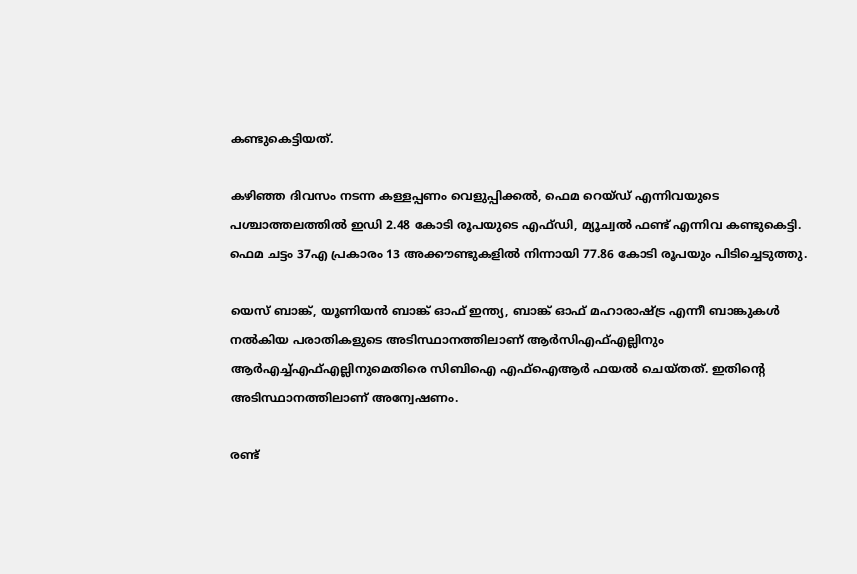കണ്ടുകെട്ടിയത്.

കഴിഞ്ഞ ദിവസം നടന്ന കള്ളപ്പണം വെളുപ്പിക്കല്‍, ഫെമ റെയ്ഡ് എന്നിവയുടെ പശ്ചാത്തലത്തില്‍ ഇഡി 2.48 കോടി രൂപയുടെ എഫ്ഡി, മ്യൂച്വല്‍ ഫണ്ട് എന്നിവ കണ്ടുകെട്ടി. ഫെമ ചട്ടം 37എ പ്രകാരം 13 അക്കൗണ്ടുകളില്‍ നിന്നായി 77.86 കോടി രൂപയും പിടിച്ചെടുത്തു.

യെസ് ബാങ്ക്, യൂണിയന്‍ ബാങ്ക് ഓഫ് ഇന്ത്യ, ബാങ്ക് ഓഫ് മഹാരാഷ്ട്ര എന്നീ ബാങ്കുകള്‍ നല്‍കിയ പരാതികളുടെ അടിസ്ഥാനത്തിലാണ് ആര്‍സിഎഫ്എല്ലിനും ആര്‍എച്ച്എഫ്എല്ലിനുമെതിരെ സിബിഐ എഫ്‌ഐആര്‍ ഫയല്‍ ചെയ്തത്. ഇതിന്റെ അടിസ്ഥാനത്തിലാണ് അന്വേഷണം.

രണ്ട്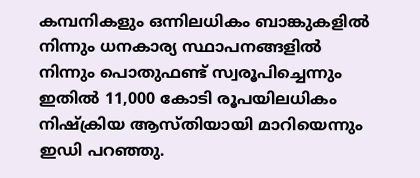കമ്പനികളും ഒന്നിലധികം ബാങ്കുകളില്‍ നിന്നും ധനകാര്യ സ്ഥാപനങ്ങളില്‍ നിന്നും പൊതുഫണ്ട് സ്വരൂപിച്ചെന്നും ഇതില്‍ 11,000 കോടി രൂപയിലധികം നിഷ്‌ക്രിയ ആസ്തിയായി മാറിയെന്നും ഇഡി പറഞ്ഞു.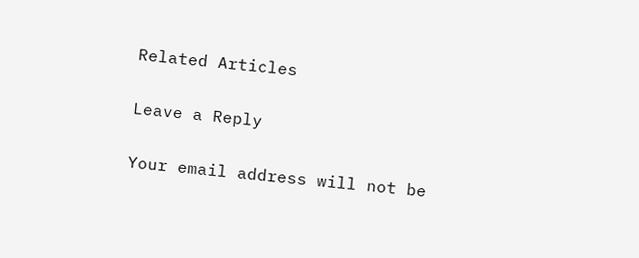Related Articles

Leave a Reply

Your email address will not be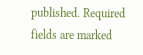published. Required fields are marked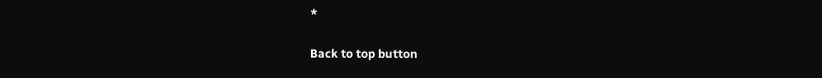*

Back to top button